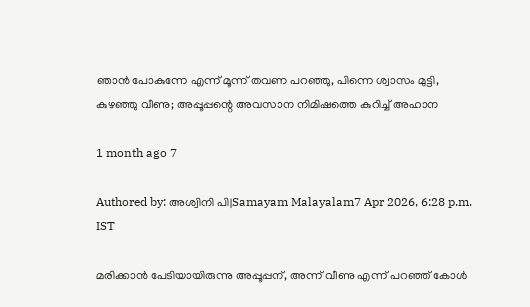ഞാന്‍ പോകുന്നേ എന്ന് മൂന്ന് തവണ പറഞ്ഞു, പിന്നെ ശ്വാസം മുട്ടി, കുഴഞ്ഞു വീണു; അപ്പൂപ്പന്റെ അവസാന നിമിഷത്തെ കുറിച്ച് അഹാന

1 month ago 7

Authored by: അശ്വിനി പി|Samayam Malayalam7 Apr 2026, 6:28 p.m. IST

മരിക്കാന്‍ പേടിയായിരുന്നു അപ്പൂപ്പന്, അന്ന് വീണു എന്ന് പറഞ്ഞ് കോള്‍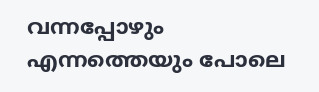വന്നപ്പോഴും എന്നത്തെയും പോലെ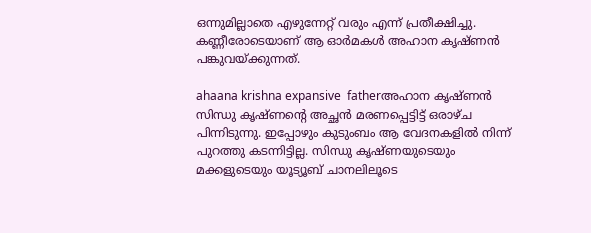ഒന്നുമില്ലാതെ എഴുന്നേറ്റ് വരും എന്ന് പ്രതീക്ഷിച്ചു. കണ്ണീരോടെയാണ് ആ ഓര്‍മകള്‍ അഹാന കൃഷ്ണന്‍ പങ്കുവയ്ക്കുന്നത്.

ahaana krishna expansive  fatherഅഹാന കൃഷ്ണൻ
സിന്ധു കൃഷ്ണന്റെ അച്ഛന്‍ മരണപ്പെട്ടിട്ട് ഒരാഴ്ച പിന്നിടുന്നു. ഇപ്പോഴും കുടുംബം ആ വേദനകളില്‍ നിന്ന് പുറത്തു കടന്നിട്ടില്ല. സിന്ധു കൃഷ്ണയുടെയും മക്കളുടെയും യൂട്യൂബ് ചാനലിലൂടെ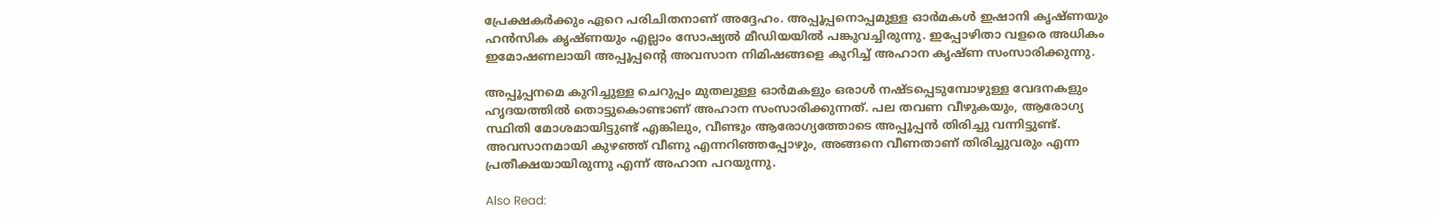പ്രേക്ഷകര്‍ക്കും ഏറെ പരിചിതനാണ് അദ്ദേഹം. അപ്പൂപ്പനൊപ്പമുള്ള ഓര്‍മകള്‍ ഇഷാനി കൃഷ്ണയും ഹന്‍സിക കൃഷ്ണയും എല്ലാം സോഷ്യല്‍ മീഡിയയില്‍ പങ്കുവച്ചിരുന്നു. ഇപ്പോഴിതാ വളരെ അധികം ഇമോഷണലായി അപ്പൂപ്പന്റെ അവസാന നിമിഷങ്ങളെ കുറിച്ച് അഹാന കൃഷ്ണ സംസാരിക്കുന്നു.

അപ്പൂപ്പനമെ കുറിച്ചുള്ള ചെറുപ്പം മുതലുള്ള ഓര്‍മകളും ഒരാള്‍ നഷ്ടപ്പെടുമ്പോഴുള്ള വേദനകളും ഹൃദയത്തില്‍ തൊട്ടുകൊണ്ടാണ് അഹാന സംസാരിക്കുന്നത്. പല തവണ വീഴുകയും, ആരോഗ്യ സ്ഥിതി മോശമായിട്ടുണ്ട് എങ്കിലും, വീണ്ടും ആരോഗ്യത്തോടെ അപ്പൂപ്പന്‍ തിരിച്ചു വന്നിട്ടുണ്ട്. അവസാനമായി കുഴഞ്ഞ് വീണു എന്നറിഞ്ഞപ്പോഴും, അങ്ങനെ വീണതാണ് തിരിച്ചുവരും എന്ന പ്രതീക്ഷയായിരുന്നു എന്ന് അഹാന പറയുന്നു.

Also Read: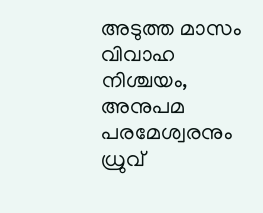അടുത്ത മാസം വിവാഹ നിശ്ചയം, അനുപമ പരമേശ്വരനും ധ്രുവ്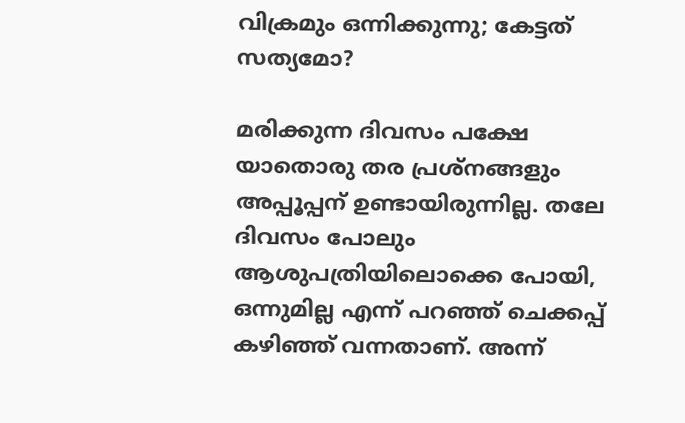വിക്രമും ഒന്നിക്കുന്നു; കേട്ടത് സത്യമോ?

മരിക്കുന്ന ദിവസം പക്ഷേ യാതൊരു തര പ്രശ്‌നങ്ങളും അപ്പൂപ്പന് ഉണ്ടായിരുന്നില്ല. തലേ ദിവസം പോലും ആശുപത്രിയിലൊക്കെ പോയി, ഒന്നുമില്ല എന്ന് പറഞ്ഞ് ചെക്കപ്പ് കഴിഞ്ഞ് വന്നതാണ്. അന്ന്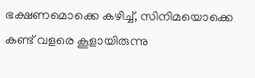ഭക്ഷണമൊക്കെ കഴിച്ച്, സിനിമയൊക്കെ കണ്ട് വളരെ കൂളായിരുന്നു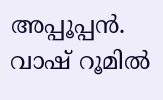അപ്പൂപ്പന്‍. വാഷ് റൂമില്‍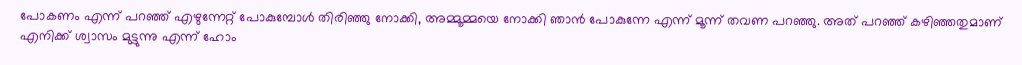പോകണം എന്ന് പറഞ്ഞ് എഴുന്നേറ്റ് പോകുമ്പോള്‍ തിരിഞ്ഞു നോക്കി, അമ്മൂമ്മയെ നോക്കി ഞാന്‍ പോകുന്നേ എന്ന് മൂന്ന് തവണ പറഞ്ഞു. അത് പറഞ്ഞ് കഴിഞ്ഞതുമാണ് എനിക്ക് ശ്വാസം മുട്ടുന്നു എന്ന് ഹോം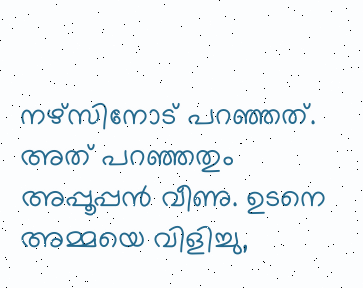നഴ്‌സിനോട് പറഞ്ഞത്. അത് പറഞ്ഞതും അപ്പൂപ്പന്‍ വീണു. ഉടനെ അമ്മയെ വിളിച്ചു,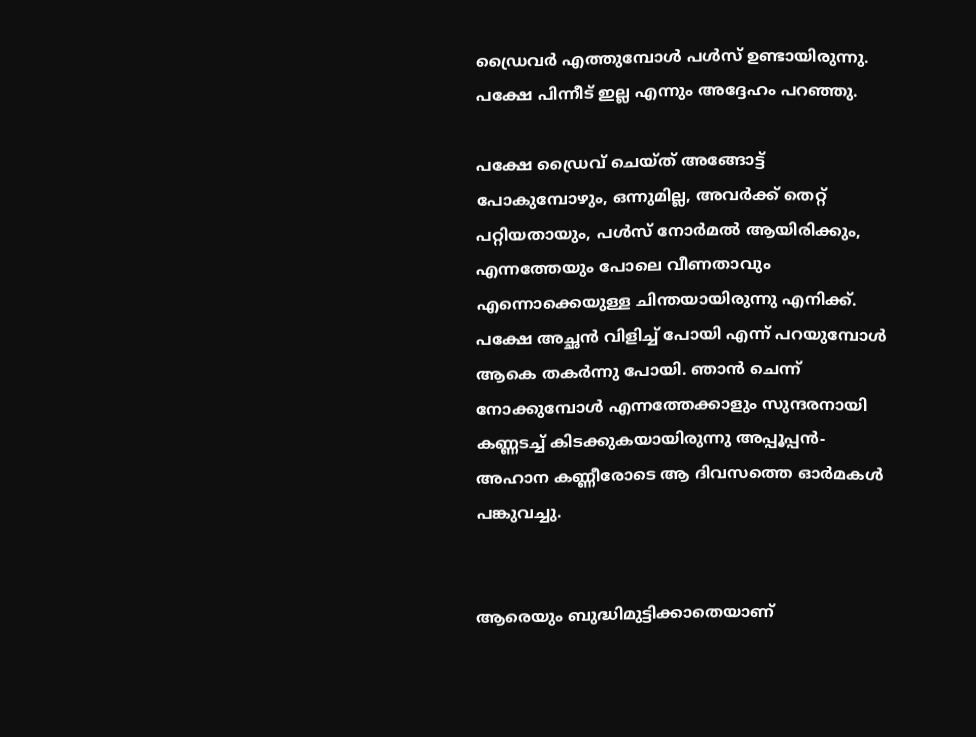ഡ്രൈവര്‍ എത്തുമ്പോള്‍ പള്‍സ് ഉണ്ടായിരുന്നു. പക്ഷേ പിന്നീട് ഇല്ല എന്നും അദ്ദേഹം പറഞ്ഞു.

പക്ഷേ ഡ്രൈവ് ചെയ്ത് അങ്ങോട്ട് പോകുമ്പോഴും, ഒന്നുമില്ല, അവര്‍ക്ക് തെറ്റ് പറ്റിയതായും, പള്‍സ് നോര്‍മല്‍ ആയിരിക്കും, എന്നത്തേയും പോലെ വീണതാവും എന്നൊക്കെയുള്ള ചിന്തയായിരുന്നു എനിക്ക്. പക്ഷേ അച്ഛന്‍ വിളിച്ച് പോയി എന്ന് പറയുമ്പോള്‍ ആകെ തകര്‍ന്നു പോയി. ഞാന്‍ ചെന്ന് നോക്കുമ്പോള്‍ എന്നത്തേക്കാളും സുന്ദരനായി കണ്ണടച്ച് കിടക്കുകയായിരുന്നു അപ്പൂപ്പന്‍- അഹാന കണ്ണീരോടെ ആ ദിവസത്തെ ഓര്‍മകള്‍ പങ്കുവച്ചു.


ആരെയും ബുദ്ധിമുട്ടിക്കാതെയാണ്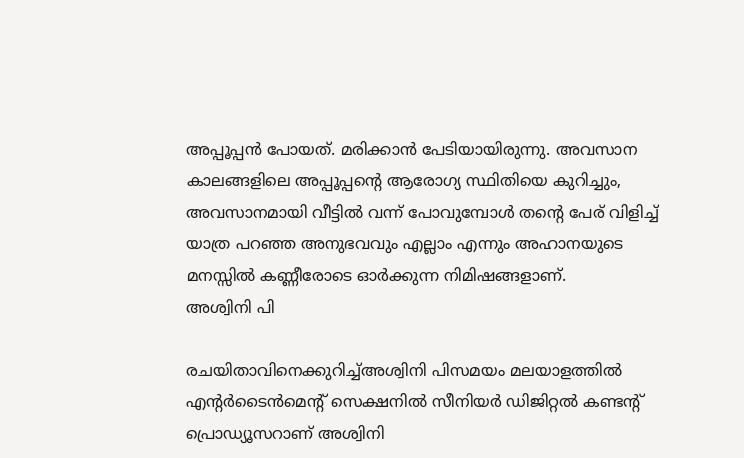അപ്പൂപ്പന്‍ പോയത്. മരിക്കാന്‍ പേടിയായിരുന്നു. അവസാന കാലങ്ങളിലെ അപ്പൂപ്പന്റെ ആരോഗ്യ സ്ഥിതിയെ കുറിച്ചും, അവസാനമായി വീട്ടില്‍ വന്ന് പോവുമ്പോള്‍ തന്റെ പേര് വിളിച്ച് യാത്ര പറഞ്ഞ അനുഭവവും എല്ലാം എന്നും അഹാനയുടെ മനസ്സില്‍ കണ്ണീരോടെ ഓര്‍ക്കുന്ന നിമിഷങ്ങളാണ്.
അശ്വിനി പി

രചയിതാവിനെക്കുറിച്ച്അശ്വിനി പിസമയം മലയാളത്തില്‍ എന്റര്‍ടൈന്‍മെന്റ് സെക്ഷനില്‍ സീനിയർ ഡിജിറ്റൽ കണ്ടൻ്റ് പ്രൊഡ്യൂസറാണ് അശ്വിനി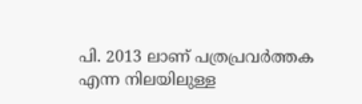പി. 2013 ലാണ് പത്രപ്രവർത്തക എന്ന നിലയിലുള്ള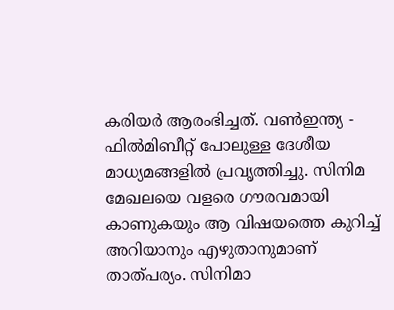കരിയർ ആരംഭിച്ചത്. വൺഇന്ത്യ - ഫിൽമിബീറ്റ് പോലുള്ള ദേശീയ മാധ്യമങ്ങളിൽ പ്രവ‍ൃത്തിച്ചു. സിനിമ മേഖലയെ വളരെ ഗൗരവമായി കാണുകയും ആ വിഷയത്തെ കുറിച്ച് അറിയാനും എഴുതാനുമാണ് താത്പര്യം. സിനിമാ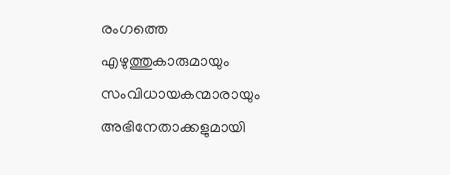രംഗത്തെ എഴുത്തുകാരുമായും സംവിധായകന്മാരായും അഭിനേതാക്കളുമായി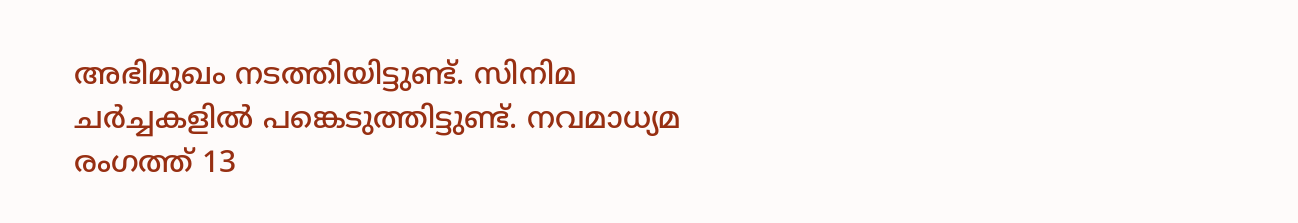അഭിമുഖം നടത്തിയിട്ടുണ്ട്. സിനിമ ചർച്ചകളിൽ പങ്കെടുത്തിട്ടുണ്ട്. നവമാധ്യമ രംഗത്ത് 13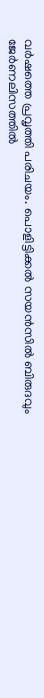വര്‍ഷത്തെ പ്രവൃത്തി പരിചയം. പൊളിട്ടിക്കല്‍ സയന്‍സില്‍ ബിരുദവും ജേര്‍ണലിസത്തില്‍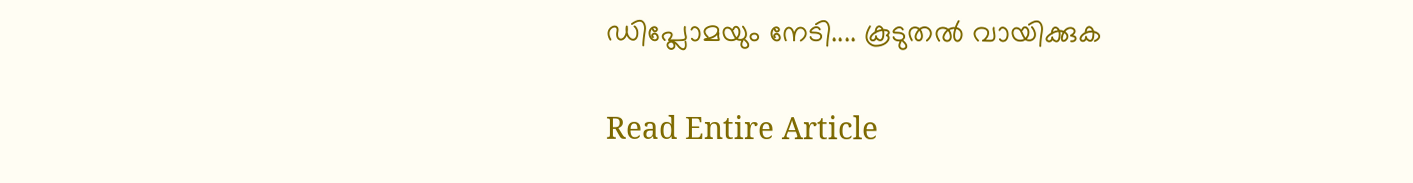ഡിപ്ലോമയും നേടി.... കൂടുതൽ വായിക്കുക

Read Entire Article